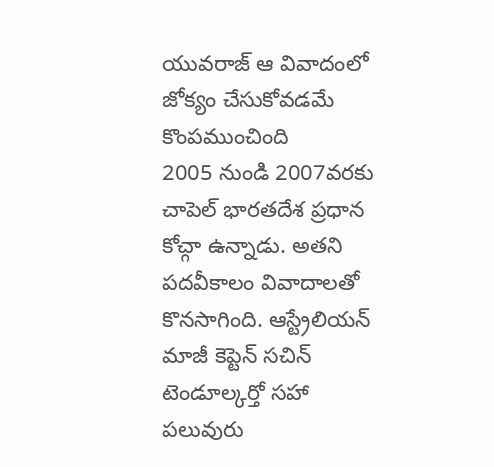యువరాజ్ ఆ వివాదంలో జోక్యం చేసుకోవడమే కొంపముంచింది
2005 నుండి 2007వరకు చాపెల్ భారతదేశ ప్రధాన కోచ్గా ఉన్నాడు. అతని పదవీకాలం వివాదాలతో కొనసాగింది. ఆస్ట్రేలియన్ మాజీ కెప్టెన్ సచిన్ టెండూల్కర్తో సహా పలువురు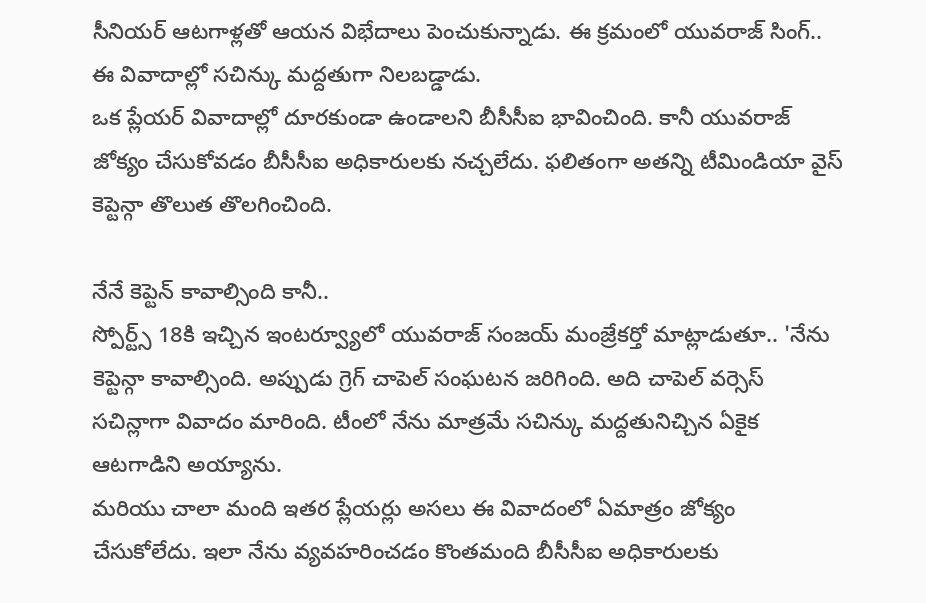సీనియర్ ఆటగాళ్లతో ఆయన విభేదాలు పెంచుకున్నాడు. ఈ క్రమంలో యువరాజ్ సింగ్.. ఈ వివాదాల్లో సచిన్కు మద్దతుగా నిలబడ్డాడు.
ఒక ప్లేయర్ వివాదాల్లో దూరకుండా ఉండాలని బీసీసీఐ భావించింది. కానీ యువరాజ్ జోక్యం చేసుకోవడం బీసీసీఐ అధికారులకు నచ్చలేదు. ఫలితంగా అతన్ని టీమిండియా వైస్ కెప్టెన్గా తొలుత తొలగించింది.

నేనే కెప్టెన్ కావాల్సింది కానీ..
స్పోర్ట్స్ 18కి ఇచ్చిన ఇంటర్వ్యూలో యువరాజ్ సంజయ్ మంజ్రేకర్తో మాట్లాడుతూ.. 'నేను కెప్టెన్గా కావాల్సింది. అప్పుడు గ్రెగ్ చాపెల్ సంఘటన జరిగింది. అది చాపెల్ వర్సెస్ సచిన్లాగా వివాదం మారింది. టీంలో నేను మాత్రమే సచిన్కు మద్దతునిచ్చిన ఏకైక ఆటగాడిని అయ్యాను.
మరియు చాలా మంది ఇతర ప్లేయర్లు అసలు ఈ వివాదంలో ఏమాత్రం జోక్యం చేసుకోలేదు. ఇలా నేను వ్యవహరించడం కొంతమంది బీసీసీఐ అధికారులకు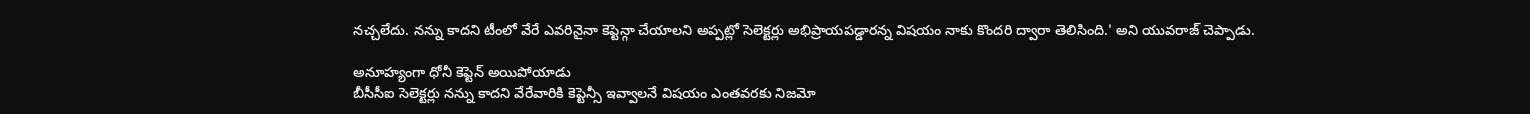నచ్చలేదు. నన్ను కాదని టీంలో వేరే ఎవరినైనా కెప్టెన్గా చేయాలని అప్పట్లో సెలెక్టర్లు అభిప్రాయపడ్డారన్న విషయం నాకు కొందరి ద్వారా తెలిసింది.' అని యువరాజ్ చెప్పాడు.

అనూహ్యంగా ధోనీ కెప్టెన్ అయిపోయాడు
బీసీసీఐ సెలెక్టర్లు నన్ను కాదని వేరేవారికి కెప్టెన్సీ ఇవ్వాలనే విషయం ఎంతవరకు నిజమో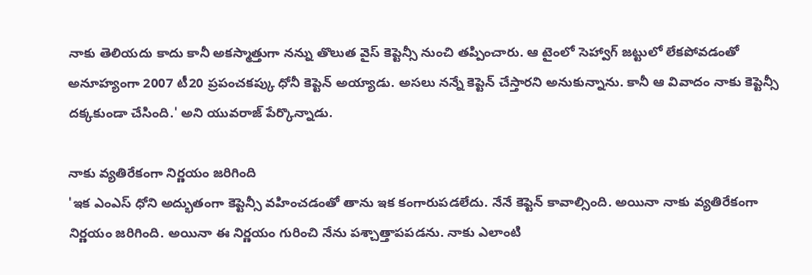నాకు తెలియదు కాదు కానీ అకస్మాత్తుగా నన్ను తొలుత వైస్ కెప్టెన్సీ నుంచి తప్పించారు. ఆ టైంలో సెహ్వాగ్ జట్టులో లేకపోవడంతో అనూహ్యంగా 2007 టీ20 ప్రపంచకప్కు ధోనీ కెప్టెన్ అయ్యాడు. అసలు నన్నే కెప్టెన్ చేస్తారని అనుకున్నాను. కానీ ఆ వివాదం నాకు కెప్టెన్సీ దక్కకుండా చేసింది.' అని యువరాజ్ పేర్కొన్నాడు.

నాకు వ్యతిరేకంగా నిర్ణయం జరిగింది
'ఇక ఎంఎస్ ధోని అద్భుతంగా కెప్టెన్సీ వహించడంతో తాను ఇక కంగారుపడలేదు. నేనే కెప్టెన్ కావాల్సింది. అయినా నాకు వ్యతిరేకంగా నిర్ణయం జరిగింది. అయినా ఈ నిర్ణయం గురించి నేను పశ్చాత్తాపపడను. నాకు ఎలాంటి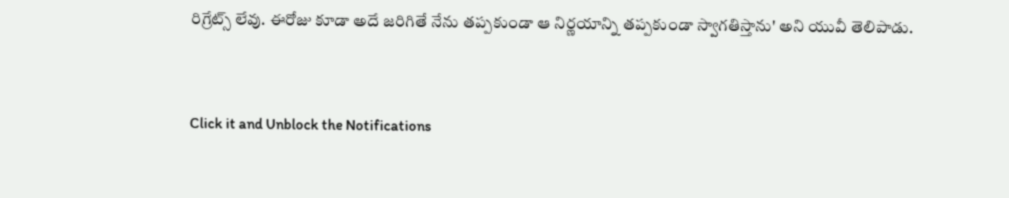రిగ్రేట్స్ లేవు. ఈరోజు కూడా అదే జరిగితే నేను తప్పకుండా ఆ నిర్ణయాన్ని తప్పకుండా స్వాగతిస్తాను' అని యువీ తెలిపాడు.


Click it and Unblock the Notifications